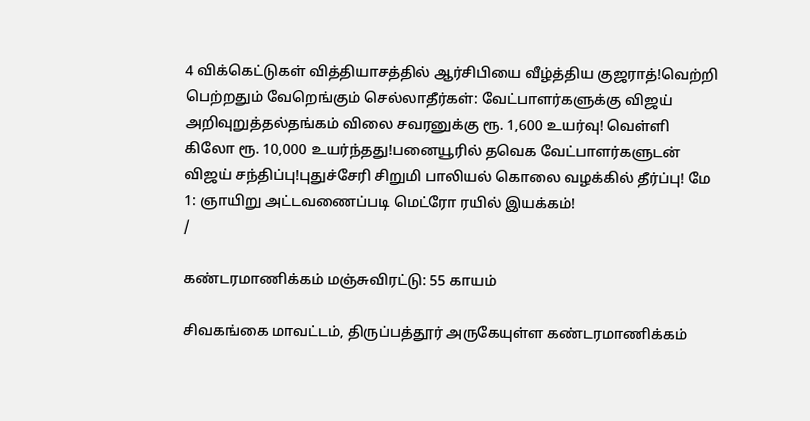4 விக்கெட்டுகள் வித்தியாசத்தில் ஆர்சிபியை வீழ்த்திய குஜராத்!வெற்றி பெற்றதும் வேறெங்கும் செல்லாதீர்கள்: வேட்பாளர்களுக்கு விஜய் அறிவுறுத்தல்தங்கம் விலை சவரனுக்கு ரூ. 1,600 உயர்வு! வெள்ளி கிலோ ரூ. 10,000 உயர்ந்தது!பனையூரில் தவெக வேட்பாளர்களுடன் விஜய் சந்திப்பு!புதுச்சேரி சிறுமி பாலியல் கொலை வழக்கில் தீர்ப்பு! மே 1: ஞாயிறு அட்டவணைப்படி மெட்ரோ ரயில் இயக்கம்!
/

கண்டரமாணிக்கம் மஞ்சுவிரட்டு: 55 காயம்

சிவகங்கை மாவட்டம், திருப்பத்தூர் அருகேயுள்ள கண்டரமாணிக்கம்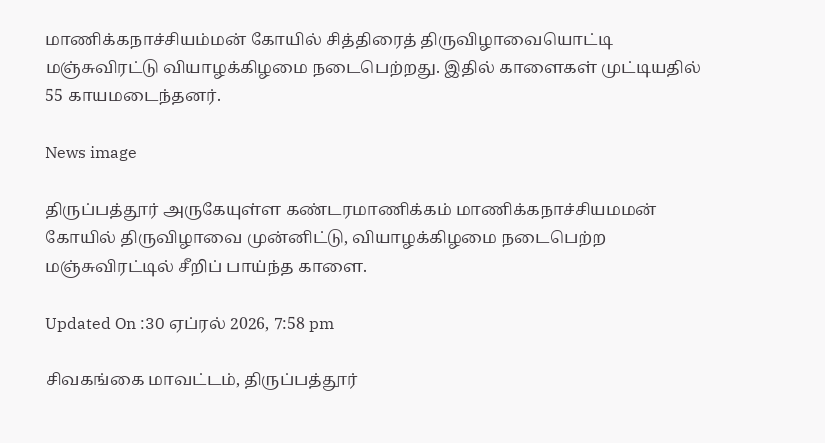மாணிக்கநாச்சியம்மன் கோயில் சித்திரைத் திருவிழாவையொட்டி மஞ்சுவிரட்டு வியாழக்கிழமை நடைபெற்றது. இதில் காளைகள் முட்டியதில் 55 காயமடைந்தனர்.

News image

திருப்பத்தூர் அருகேயுள்ள கண்டரமாணிக்கம் மாணிக்கநாச்சியமமன் கோயில் திருவிழாவை முன்னிட்டு, வியாழக்கிழமை நடைபெற்ற மஞ்சுவிரட்டில் சீறிப் பாய்ந்த காளை.

Updated On :30 ஏப்ரல் 2026, 7:58 pm

சிவகங்கை மாவட்டம், திருப்பத்தூர்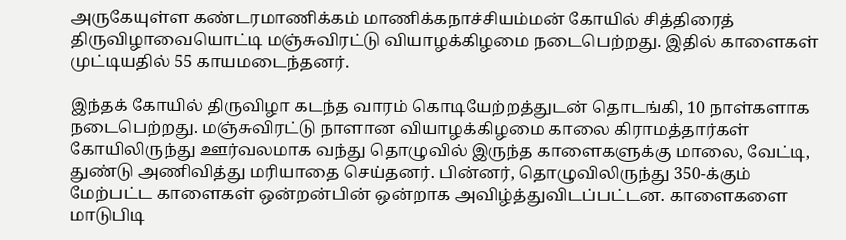அருகேயுள்ள கண்டரமாணிக்கம் மாணிக்கநாச்சியம்மன் கோயில் சித்திரைத் திருவிழாவையொட்டி மஞ்சுவிரட்டு வியாழக்கிழமை நடைபெற்றது. இதில் காளைகள் முட்டியதில் 55 காயமடைந்தனர்.

இந்தக் கோயில் திருவிழா கடந்த வாரம் கொடியேற்றத்துடன் தொடங்கி, 10 நாள்களாக நடைபெற்றது. மஞ்சுவிரட்டு நாளான வியாழக்கிழமை காலை கிராமத்தார்கள் கோயிலிருந்து ஊர்வலமாக வந்து தொழுவில் இருந்த காளைகளுக்கு மாலை, வேட்டி, துண்டு அணிவித்து மரியாதை செய்தனர். பின்னர், தொழுவிலிருந்து 350-க்கும் மேற்பட்ட காளைகள் ஒன்றன்பின் ஒன்றாக அவிழ்த்துவிடப்பட்டன. காளைகளை மாடுபிடி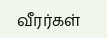வீரர்கள்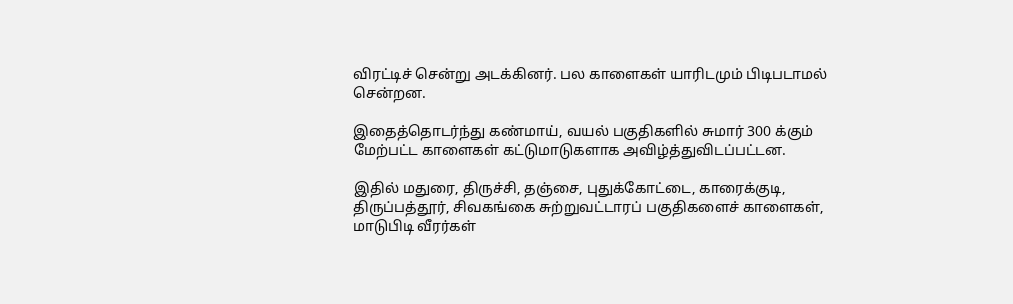விரட்டிச் சென்று அடக்கினர். பல காளைகள் யாரிடமும் பிடிபடாமல் சென்றன.

இதைத்தொடர்ந்து கண்மாய், வயல் பகுதிகளில் சுமார் 300 க்கும் மேற்பட்ட காளைகள் கட்டுமாடுகளாக அவிழ்த்துவிடப்பட்டன.

இதில் மதுரை, திருச்சி, தஞ்சை, புதுக்கோட்டை, காரைக்குடி, திருப்பத்தூர், சிவகங்கை சுற்றுவட்டாரப் பகுதிகளைச் காளைகள், மாடுபிடி வீரர்கள்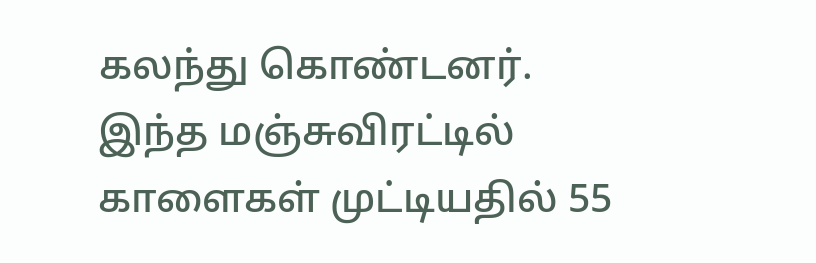கலந்து கொண்டனர். இந்த மஞ்சுவிரட்டில் காளைகள் முட்டியதில் 55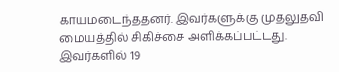காயமடைந்ததனர். இவர்களுக்கு முதலுதவி மையத்தில் சிகிச்சை அளிக்கப்பட்டது. இவர்களில் 19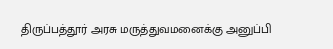திருப்பத்தூர் அரசு மருத்துவமனைக்கு அனுப்பி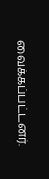வைக்கப்பட்டனர்.